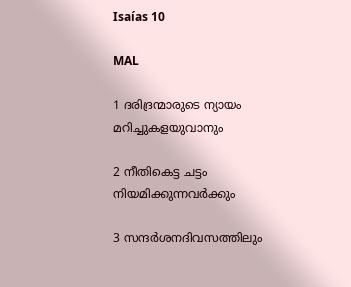Isaías 10

MAL

1 ദരിദ്രന്മാരുടെ ന്യായം മറിച്ചുകളയുവാനും

2 നീതികെട്ട ചട്ടം നിയമിക്കുന്നവർക്കും

3 സന്ദർശനദിവസത്തിലും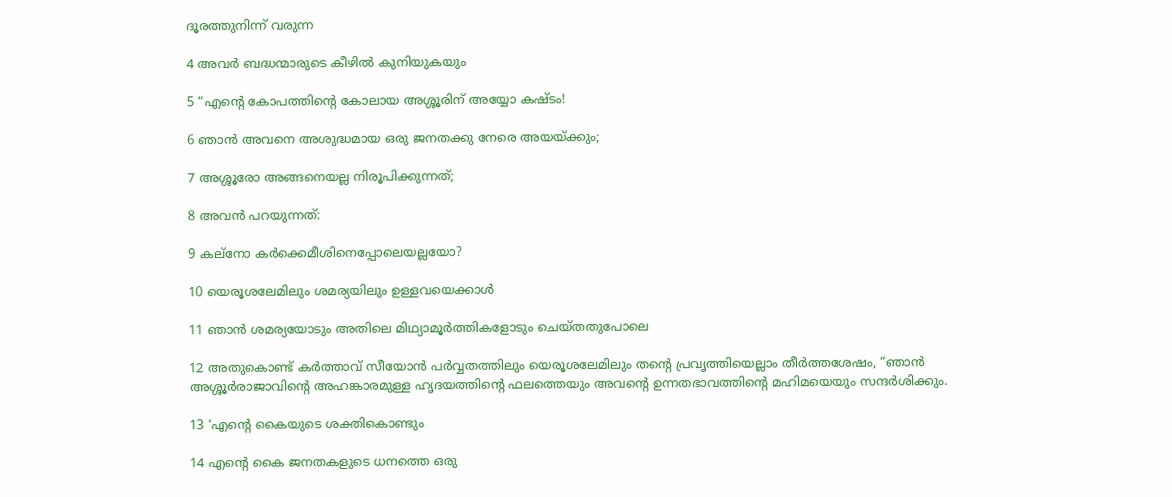ദൂരത്തുനിന്ന് വരുന്ന

4 അവർ ബദ്ധന്മാരുടെ കീഴിൽ കുനിയുകയും

5 “എന്‍റെ കോപത്തിന്‍റെ കോലായ അശ്ശൂരിന് അയ്യോ കഷ്ടം!

6 ഞാൻ അവനെ അശുദ്ധമായ ഒരു ജനതക്കു നേരെ അയയ്ക്കും;

7 അശ്ശൂരോ അങ്ങനെയല്ല നിരൂപിക്കുന്നത്;

8 അവൻ പറയുന്നത്:

9 കല്നോ കർക്കെമീശിനെപ്പോലെയല്ലയോ?

10 യെരൂശലേമിലും ശമര്യയിലും ഉള്ളവയെക്കാൾ

11 ഞാൻ ശമര്യയോടും അതിലെ മിഥ്യാമൂർത്തികളോടും ചെയ്തതുപോലെ

12 അതുകൊണ്ട് കർത്താവ് സീയോൻ പർവ്വതത്തിലും യെരൂശലേമിലും തന്‍റെ പ്രവൃത്തിയെല്ലാം തീർത്തശേഷം, “ഞാൻ അശ്ശൂർരാജാവിന്‍റെ അഹങ്കാരമുള്ള ഹൃദയത്തിന്‍റെ ഫലത്തെയും അവന്‍റെ ഉന്നതഭാവത്തിന്‍റെ മഹിമയെയും സന്ദർശിക്കും.

13 ‘എന്‍റെ കൈയുടെ ശക്തികൊണ്ടും

14 എന്‍റെ കൈ ജനതകളുടെ ധനത്തെ ഒരു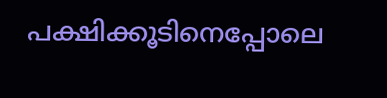പക്ഷിക്കൂടിനെപ്പോലെ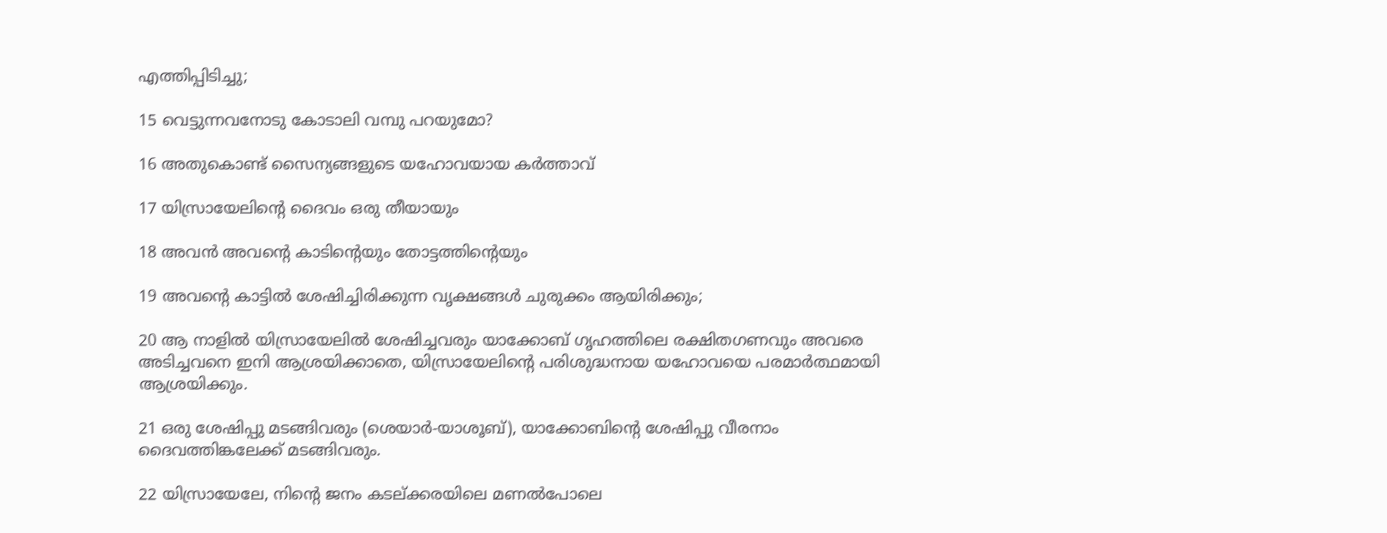എത്തിപ്പിടിച്ചു;

15 വെട്ടുന്നവനോടു കോടാലി വമ്പു പറയുമോ?

16 അതുകൊണ്ട് സൈന്യങ്ങളുടെ യഹോവയായ കർത്താവ്

17 യിസ്രായേലിന്‍റെ ദൈവം ഒരു തീയായും

18 അവൻ അവന്‍റെ കാടിന്‍റെയും തോട്ടത്തിന്‍റെയും

19 അവന്‍റെ കാട്ടിൽ ശേഷിച്ചിരിക്കുന്ന വൃക്ഷങ്ങൾ ചുരുക്കം ആയിരിക്കും;

20 ആ നാളിൽ യിസ്രായേലിൽ ശേഷിച്ചവരും യാക്കോബ് ഗൃഹത്തിലെ രക്ഷിതഗണവും അവരെ അടിച്ചവനെ ഇനി ആശ്രയിക്കാതെ, യിസ്രായേലിന്‍റെ പരിശുദ്ധനായ യഹോവയെ പരമാർത്ഥമായി ആശ്രയിക്കും.

21 ഒരു ശേഷിപ്പു മടങ്ങിവരും (ശെയാർ-യാശൂബ്), യാക്കോബിന്‍റെ ശേഷിപ്പു വീരനാം ദൈവത്തിങ്കലേക്ക് മടങ്ങിവരും.

22 യിസ്രായേലേ, നിന്‍റെ ജനം കടല്ക്കരയിലെ മണൽപോലെ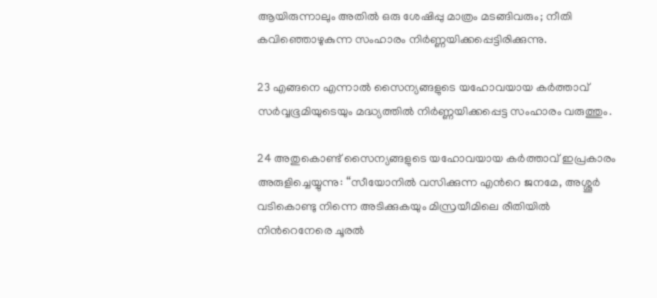ആയിരുന്നാലും അതിൽ ഒരു ശേഷിപ്പു മാത്രം മടങ്ങിവരും; നീതി കവിഞ്ഞൊഴുകുന്ന സംഹാരം നിർണ്ണയിക്കപ്പെട്ടിരിക്കുന്നു.

23 എങ്ങനെ എന്നാൽ സൈന്യങ്ങളുടെ യഹോവയായ കർത്താവ് സർവ്വഭൂമിയുടെയും മദ്ധ്യത്തിൽ നിർണ്ണയിക്കപ്പെട്ട സംഹാരം വരുത്തും.

24 അതുകൊണ്ട് സൈന്യങ്ങളുടെ യഹോവയായ കർത്താവ് ഇപ്രകാരം അരുളിച്ചെയ്യുന്നു: “സീയോനിൽ വസിക്കുന്ന എന്‍റെ ജനമേ, അശ്ശൂർ വടികൊണ്ടു നിന്നെ അടിക്കുകയും മിസ്രയീമിലെ രീതിയിൽ നിന്‍റെനേരെ ചൂരൽ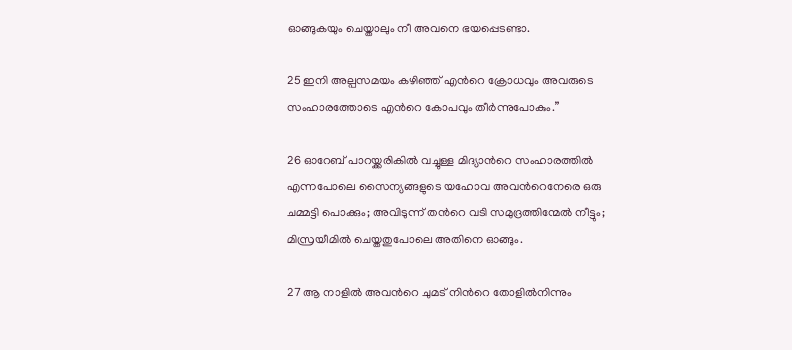ഓങ്ങുകയും ചെയ്താലും നീ അവനെ ഭയപ്പെടണ്ടാ.

25 ഇനി അല്പസമയം കഴിഞ്ഞ് എന്‍റെ ക്രോധവും അവരുടെ സംഹാരത്തോടെ എന്‍റെ കോപവും തീർന്നുപോകും.”

26 ഓറേബ് പാറയ്ക്കരികിൽ വച്ചുള്ള മിദ്യാന്‍റെ സംഹാരത്തിൽ എന്നപോലെ സൈന്യങ്ങളുടെ യഹോവ അവന്‍റെനേരെ ഒരു ചമ്മട്ടി പൊക്കും; അവിടുന്ന് തന്‍റെ വടി സമുദ്രത്തിന്മേൽ നീട്ടും; മിസ്രയീമിൽ ചെയ്തതുപോലെ അതിനെ ഓങ്ങും.

27 ആ നാളിൽ അവന്‍റെ ചുമട് നിന്‍റെ തോളിൽനിന്നും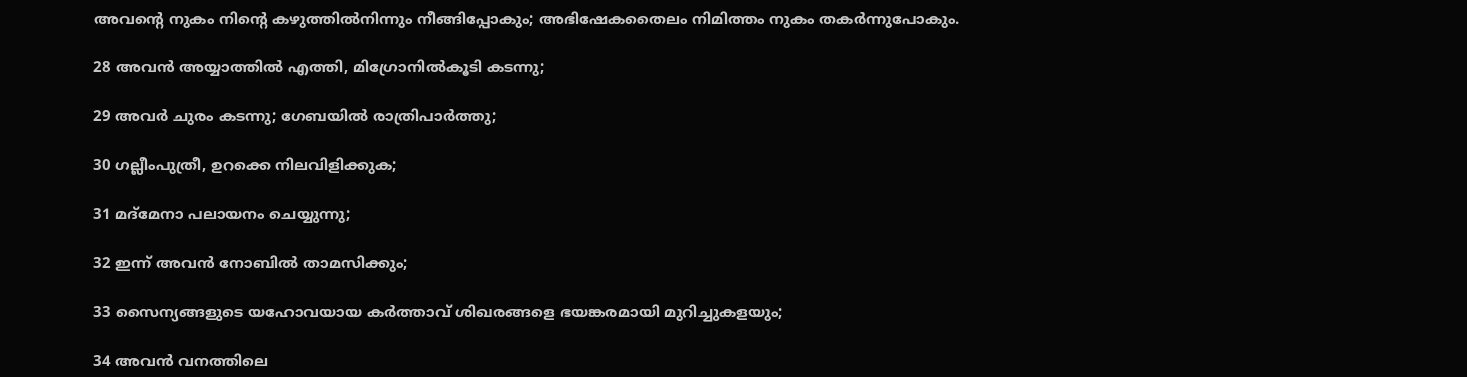അവന്‍റെ നുകം നിന്‍റെ കഴുത്തിൽനിന്നും നീങ്ങിപ്പോകും; അഭിഷേകതൈലം നിമിത്തം നുകം തകർന്നുപോകും.

28 അവൻ അയ്യാത്തിൽ എത്തി, മിഗ്രോനിൽകൂടി കടന്നു;

29 അവർ ചുരം കടന്നു; ഗേബയിൽ രാത്രിപാർത്തു;

30 ഗല്ലീംപുത്രീ, ഉറക്കെ നിലവിളിക്കുക;

31 മദ്മേനാ പലായനം ചെയ്യുന്നു;

32 ഇന്ന് അവൻ നോബിൽ താമസിക്കും;

33 സൈന്യങ്ങളുടെ യഹോവയായ കർത്താവ് ശിഖരങ്ങളെ ഭയങ്കരമായി മുറിച്ചുകളയും;

34 അവൻ വനത്തിലെ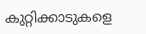കുറ്റിക്കാടുകളെ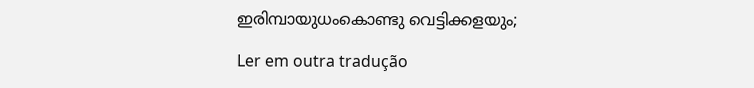ഇരിമ്പായുധംകൊണ്ടു വെട്ടിക്കളയും;

Ler em outra tradução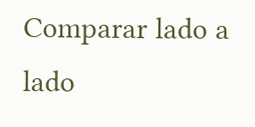Comparar lado a lado